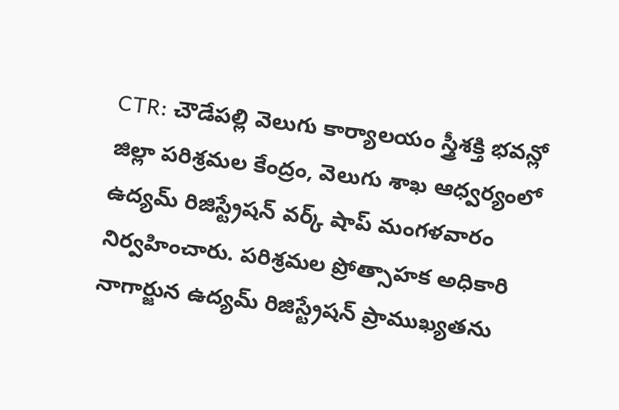CTR: చౌడేపల్లి వెలుగు కార్యాలయం స్త్రీశక్తి భవన్లో జిల్లా పరిశ్రమల కేంద్రం, వెలుగు శాఖ ఆధ్వర్యంలో ఉద్యమ్ రిజిస్ట్రేషన్ వర్క్ షాప్ మంగళవారం నిర్వహించారు. పరిశ్రమల ప్రోత్సాహక అధికారి నాగార్జున ఉద్యమ్ రిజిస్ట్రేషన్ ప్రాముఖ్యతను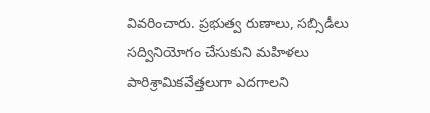వివరించారు. ప్రభుత్వ రుణాలు, సబ్సిడీలు సద్వినియోగం చేసుకుని మహిళలు పారిశ్రామికవేత్తలుగా ఎదగాలని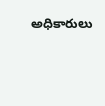అధికారులు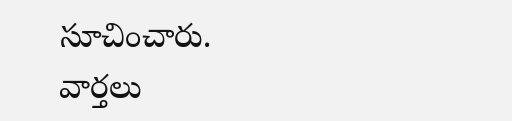సూచించారు.
వార్తలు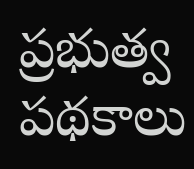ప్రభుత్వ పథకాలు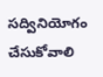సద్వినియోగం చేసుకోవాలి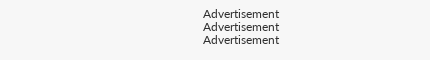Advertisement
Advertisement
Advertisement